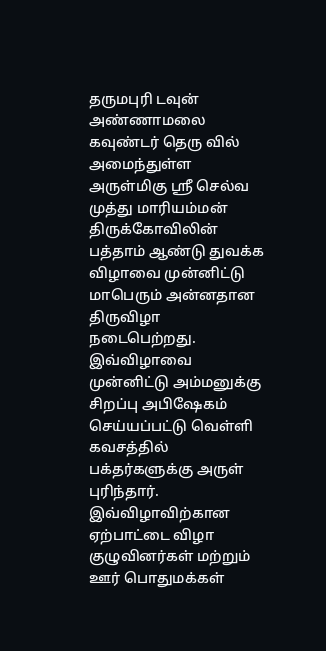தருமபுரி டவுன் அண்ணாமலை கவுண்டர் தெரு வில் அமைந்துள்ள அருள்மிகு ஸ்ரீ செல்வ முத்து மாரியம்மன் திருக்கோவிலின் பத்தாம் ஆண்டு துவக்க விழாவை முன்னிட்டு மாபெரும் அன்னதான திருவிழா நடைபெற்றது. இவ்விழாவை முன்னிட்டு அம்மனுக்கு சிறப்பு அபிஷேகம் செய்யப்பட்டு வெள்ளி கவசத்தில் பக்தர்களுக்கு அருள் புரிந்தார். இவ்விழாவிற்கான ஏற்பாட்டை விழா குழுவினர்கள் மற்றும் ஊர் பொதுமக்கள்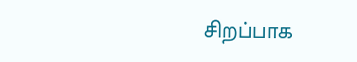சிறப்பாக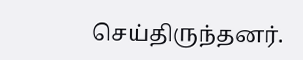செய்திருந்தனர்.